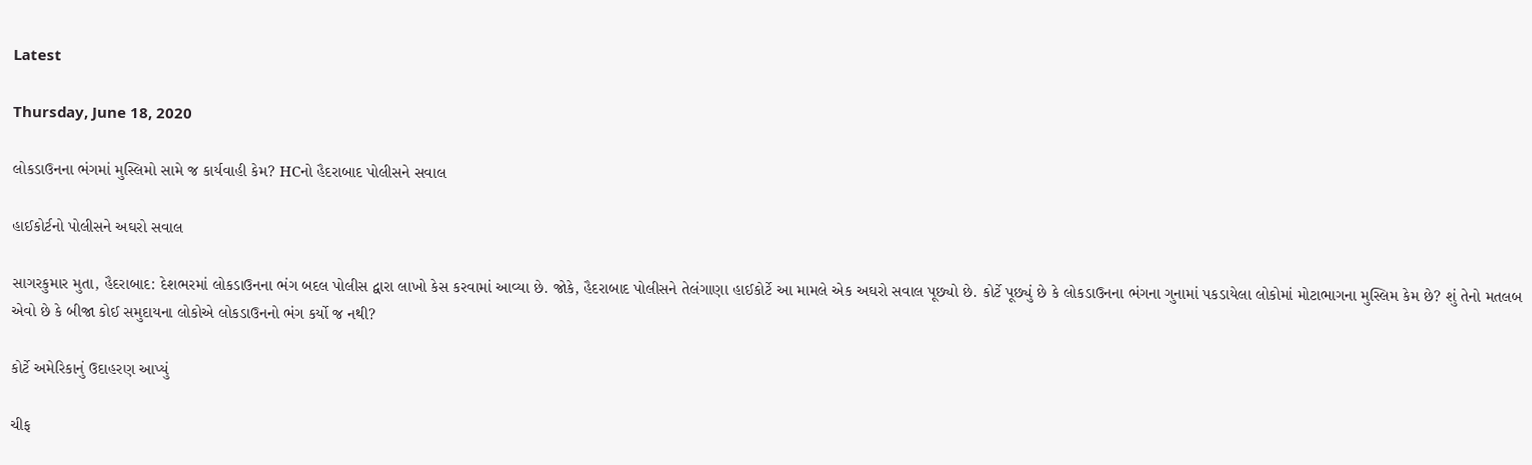Latest

Thursday, June 18, 2020

લોકડાઉનના ભંગમાં મુસ્લિમો સામે જ કાર્યવાહી કેમ? HCનો હૈદરાબાદ પોલીસને સવાલ

હાઈકોર્ટનો પોલીસને અઘરો સવાલ

સાગરકુમાર મુતા, હૈદરાબાદ: દેશભરમાં લોકડાઉનના ભંગ બદલ પોલીસ દ્વારા લાખો કેસ કરવામાં આવ્યા છે. જોકે, હૈદરાબાદ પોલીસને તેલંગાણા હાઈકોર્ટે આ મામલે એક અઘરો સવાલ પૂછ્યો છે. કોર્ટે પૂછ્યું છે કે લોકડાઉનના ભંગના ગુનામાં પકડાયેલા લોકોમાં મોટાભાગના મુસ્લિમ કેમ છે? શું તેનો મતલબ એવો છે કે બીજા કોઈ સમુદાયના લોકોએ લોકડાઉનનો ભંગ કર્યો જ નથી?

કોર્ટે અમેરિકાનું ઉદાહરણ આપ્યું

ચીફ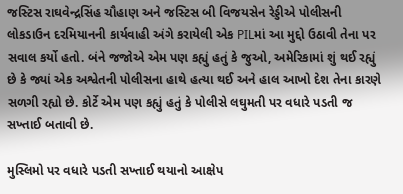જસ્ટિસ રાઘવેન્દ્રસિંહ ચૌહાણ અને જસ્ટિસ બી વિજયસેન રેડ્ડીએ પોલીસની લોકડાઉન દરમિયાનની કાર્યવાહી અંગે કરાયેલી એક PILમાં આ મુદ્દો ઉઠાવી તેના પર સવાલ કર્યો હતો. બંને જજોએ એમ પણ કહ્યું હતું કે જુઓ, અમેરિકામાં શું થઈ રહ્યું છે કે જ્યાં એક અશ્વેતની પોલીસના હાથે હત્યા થઈ અને હાલ આખો દેશ તેના કારણે સળગી રહ્યો છે. કોર્ટે એમ પણ કહ્યું હતું કે પોલીસે લઘુમતી પર વધારે પડતી જ સખ્તાઈ બતાવી છે.

મુસ્લિમો પર વધારે પડતી સખ્તાઈ થયાનો આક્ષેપ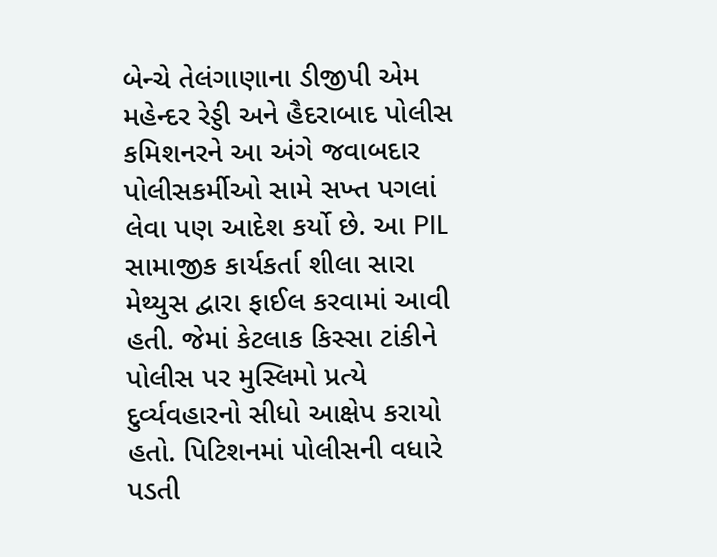બેન્ચે તેલંગાણાના ડીજીપી એમ મહેન્દર રેડ્ડી અને હૈદરાબાદ પોલીસ કમિશનરને આ અંગે જવાબદાર પોલીસકર્મીઓ સામે સખ્ત પગલાં લેવા પણ આદેશ કર્યો છે. આ PIL સામાજીક કાર્યકર્તા શીલા સારા મેથ્યુસ દ્વારા ફાઈલ કરવામાં આવી હતી. જેમાં કેટલાક કિસ્સા ટાંકીને પોલીસ પર મુસ્લિમો પ્રત્યે દુર્વ્યવહારનો સીધો આક્ષેપ કરાયો હતો. પિટિશનમાં પોલીસની વધારે પડતી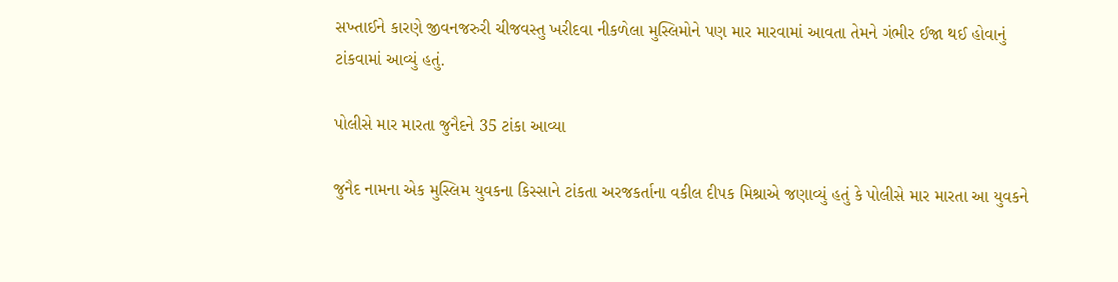સખ્તાઈને કારણે જીવનજરુરી ચીજવસ્તુ ખરીદવા નીકળેલા મુસ્લિમોને પણ માર મારવામાં આવતા તેમને ગંભીર ઈજા થઈ હોવાનું ટાંકવામાં આવ્યું હતું.

પોલીસે માર મારતા જુનૈદને 35 ટાંકા આવ્યા

જુનૈદ નામના એક મુસ્લિમ યુવકના કિસ્સાને ટાંકતા અરજકર્તાના વકીલ દીપક મિશ્રાએ જણાવ્યું હતું કે પોલીસે માર મારતા આ યુવકને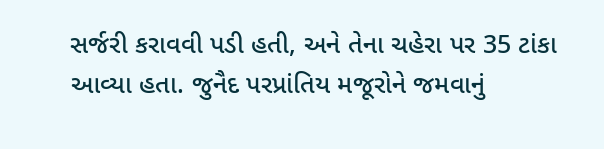સર્જરી કરાવવી પડી હતી, અને તેના ચહેરા પર 35 ટાંકા આવ્યા હતા. જુનૈદ પરપ્રાંતિય મજૂરોને જમવાનું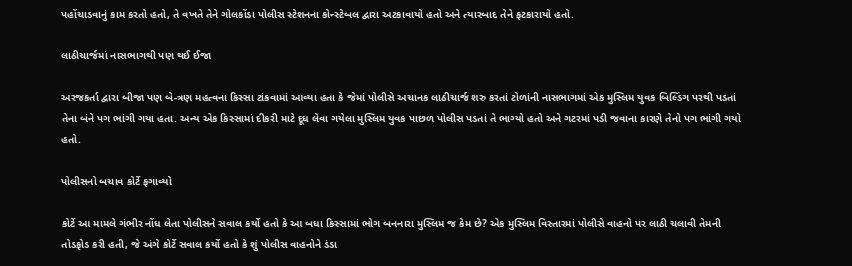પહોંચાડવાનું કામ કરતો હતો, તે વખતે તેને ગોલકોંડા પોલીસ સ્ટેશનના કોન્સ્ટેબલ દ્વારા અટકાવાયો હતો અને ત્યારબાદ તેને ફટકારાયો હતો.

લાઠીચાર્જમાં નાસભાગથી પણ થઈ ઈજા

અરજકર્તા દ્વારા બીજા પણ બે-ત્રણ મહત્વના કિસ્સા ટાંકવામાં આવ્યા હતા કે જેમાં પોલીસે અચાનક લાઠીચાર્જ શરુ કરતાં ટોળાંની નાસભાગમાં એક મુસ્લિમ યુવક બિલ્ડિંગ પરથી પડતાં તેના બંને પગ ભાંગી ગયા હતા. અન્ય એક કિસ્સામાં દીકરી માટે દૂધ લેવા ગયેલા મુસ્લિમ યુવક પાછળ પોલીસ પડતાં તે ભાગ્યો હતો અને ગટરમાં પડી જવાના કારણે તેનો પગ ભાંગી ગયો હતો.

પોલીસનો બચાવ કોર્ટે ફગાવ્યો

કોર્ટે આ મામલે ગંભીર નોંધ લેતા પોલીસને સવાલ કર્યો હતો કે આ બધા કિસ્સામાં ભોગ બનનારા મુસ્લિમ જ કેમ છે? એક મુસ્લિમ વિસ્તારમાં પોલીસે વાહનો પર લાઠી ચલાવી તેમની તોડફોડ કરી હતી, જે અંગે કોર્ટે સવાલ કર્યો હતો કે શું પોલીસ વાહનોને ડંડા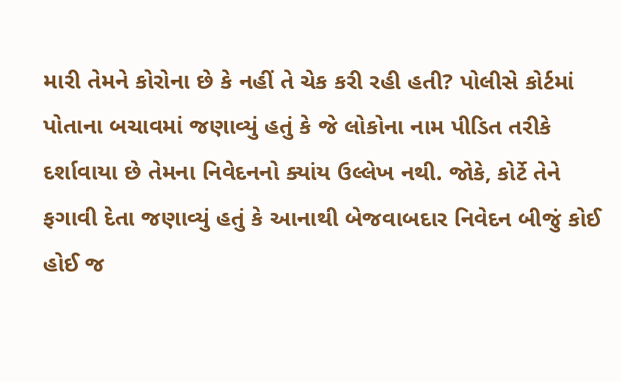મારી તેમને કોરોના છે કે નહીં તે ચેક કરી રહી હતી? પોલીસે કોર્ટમાં પોતાના બચાવમાં જણાવ્યું હતું કે જે લોકોના નામ પીડિત તરીકે દર્શાવાયા છે તેમના નિવેદનનો ક્યાંય ઉલ્લેખ નથી. જોકે, કોર્ટે તેને ફગાવી દેતા જણાવ્યું હતું કે આનાથી બેજવાબદાર નિવેદન બીજું કોઈ હોઈ જ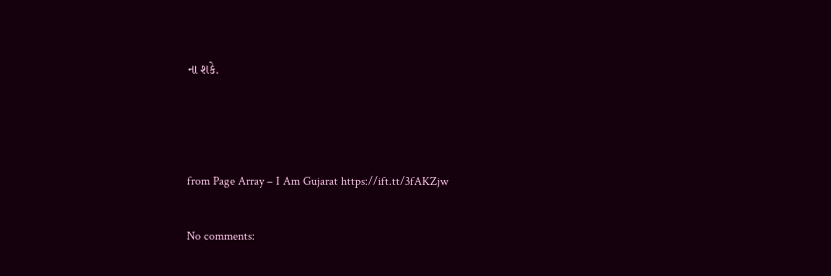ના શકે.



from Page Array – I Am Gujarat https://ift.tt/3fAKZjw

No comments: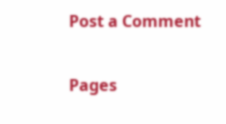Post a Comment

Pages